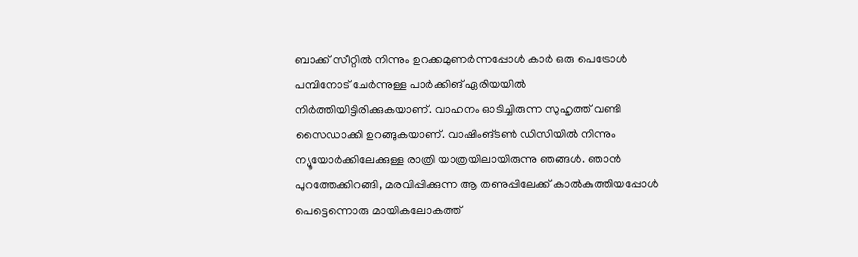ബാക്ക് സീറ്റിൽ നിന്നും ഉറക്കമുണർന്നപ്പോൾ കാർ ഒരു പെട്രോൾ പമ്പിനോട് ചേർന്നുള്ള പാർക്കിങ് ഏരിയയിൽ നിർത്തിയിട്ടിരിക്കുകയാണ്. വാഹനം ഓടിച്ചിരുന്ന സുഹൃത്ത് വണ്ടി സൈഡാക്കി ഉറങ്ങുകയാണ്. വാഷിംങ്ടൺ ഡിസിയിൽ നിന്നും ന്യൂയോർക്കിലേക്കുള്ള രാത്രി യാത്രയിലായിരുന്നു ഞങ്ങൾ. ഞാൻ പുറത്തേക്കിറങ്ങി, മരവിപ്പിക്കുന്ന ആ തണുപ്പിലേക്ക് കാൽകുത്തിയപ്പോൾ പെട്ടെന്നൊരു മായികലോകത്ത്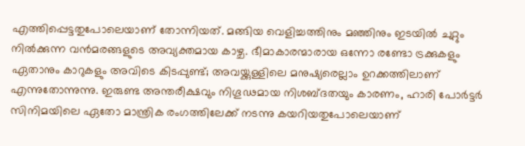എത്തിപ്പെട്ടതുപോലെയാണ് തോന്നിയത്. മങ്ങിയ വെളിച്ചത്തിനും മഞ്ഞിനും ഇടയിൽ ചുറ്റും നിൽക്കുന്ന വൻമരങ്ങളുടെ അവ്യക്തമായ കാഴ്ച. ഭീമാകാരന്മാരായ ഒന്നോ രണ്ടോ ട്രക്കുകളും ഏതാനും കാറുകളും അവിടെ കിടപ്പുണ്ട്; അവയ്ക്കുള്ളിലെ മനുഷ്യരെല്ലാം ഉറക്കത്തിലാണ് എന്നുതോന്നുന്നു. ഇരുണ്ട അന്തരീക്ഷവും നിഗൂഢമായ നിശബ്ദതയും കാരണം, ഹാരി പോർട്ടർ സിനിമയിലെ ഏതോ മാന്ത്രിക രംഗത്തിലേക്ക് നടന്നു കയറിയതുപോലെയാണ്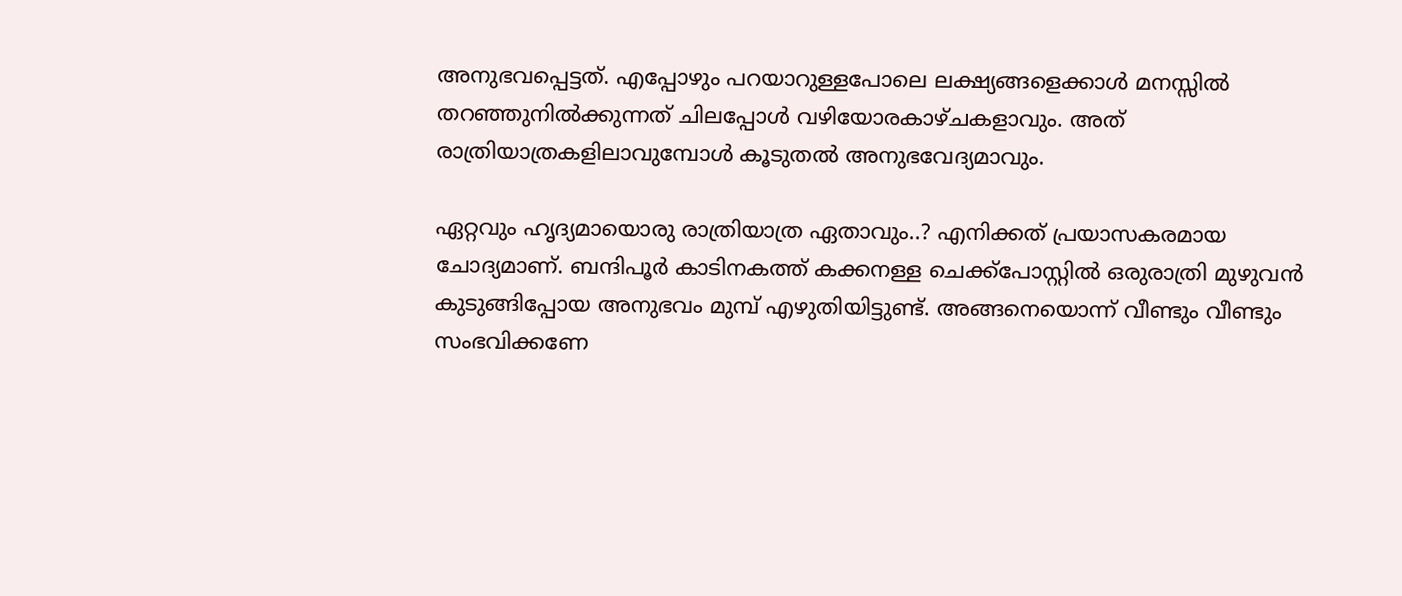അനുഭവപ്പെട്ടത്. എപ്പോഴും പറയാറുള്ളപോലെ ലക്ഷ്യങ്ങളെക്കാൾ മനസ്സിൽ തറഞ്ഞുനിൽക്കുന്നത് ചിലപ്പോൾ വഴിയോരകാഴ്ചകളാവും. അത് രാത്രിയാത്രകളിലാവുമ്പോൾ കൂടുതൽ അനുഭവേദ്യമാവും.

ഏറ്റവും ഹൃദ്യമായൊരു രാത്രിയാത്ര ഏതാവും..? എനിക്കത് പ്രയാസകരമായ ചോദ്യമാണ്. ബന്ദിപൂർ കാടിനകത്ത് കക്കനള്ള ചെക്ക്പോസ്റ്റിൽ ഒരുരാത്രി മുഴുവൻ കുടുങ്ങിപ്പോയ അനുഭവം മുമ്പ് എഴുതിയിട്ടുണ്ട്. അങ്ങനെയൊന്ന് വീണ്ടും വീണ്ടും സംഭവിക്കണേ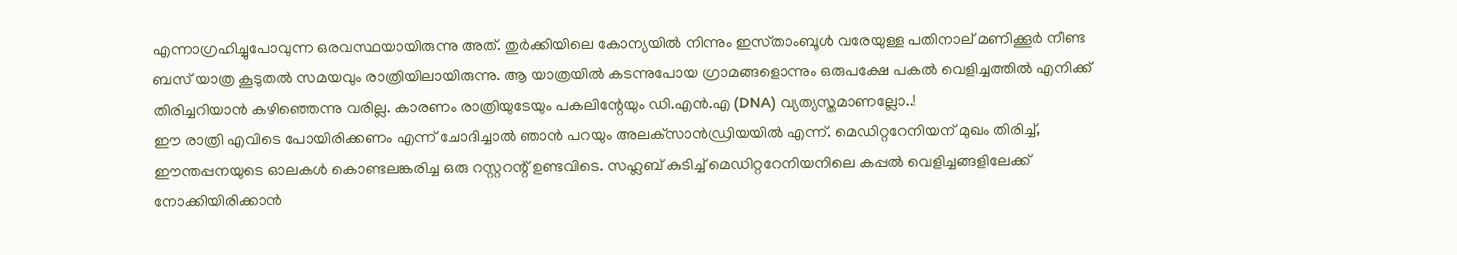എന്നാഗ്രഹിച്ചുപോവുന്ന ഒരവസ്ഥയായിരുന്നു അത്. തുർക്കിയിലെ കോന്യയിൽ നിന്നും ഇസ്‌താംബൂൾ വരേയുള്ള പതിനാല് മണിക്കൂർ നീണ്ട ബസ്‌ യാത്ര കൂടുതൽ സമയവും രാത്രിയിലായിരുന്നു. ആ യാത്രയിൽ കടന്നുപോയ ഗ്രാമങ്ങളൊന്നും ഒരുപക്ഷേ പകൽ വെളിച്ചത്തിൽ എനിക്ക് തിരിച്ചറിയാൻ കഴിഞ്ഞെന്നു വരില്ല. കാരണം രാത്രിയുടേയും പകലിന്റേയും ഡി.എൻ.എ (DNA) വ്യത്യസ്തമാണല്ലോ..!
ഈ രാത്രി എവിടെ പോയിരിക്കണം എന്ന് ചോദിച്ചാൽ ഞാൻ പറയും അലക്‌സാൻഡ്രിയയിൽ എന്ന്. മെഡിറ്ററേനിയന് മുഖം തിരിച്ച്, ഈന്തപ്പനയുടെ ഓലകൾ കൊണ്ടലങ്കരിച്ച ഒരു റസ്റ്ററന്റ് ഉണ്ടവിടെ. സഹ്ലബ് കുടിച്ച് മെഡിറ്ററേനിയനിലെ കപ്പൽ വെളിച്ചങ്ങളിലേക്ക് നോക്കിയിരിക്കാൻ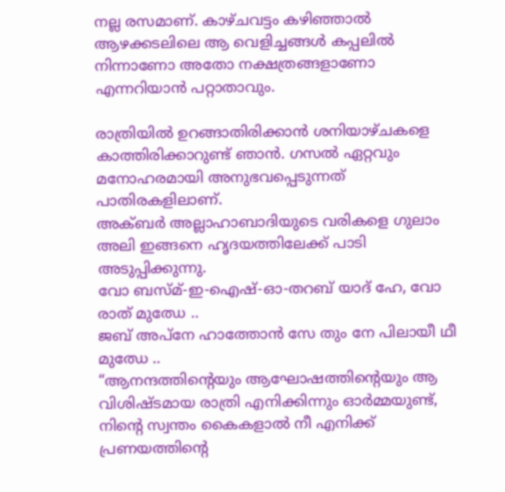നല്ല രസമാണ്. കാഴ്ചവട്ടം കഴിഞ്ഞാൽ ആഴക്കടലിലെ ആ വെളിച്ചങ്ങൾ കപ്പലിൽ നിന്നാണോ അതോ നക്ഷത്രങ്ങളാണോ എന്നറിയാൻ പറ്റാതാവും.

രാത്രിയിൽ ഉറങ്ങാതിരിക്കാൻ ശനിയാഴ്ചകളെ കാത്തിരിക്കാറുണ്ട് ഞാൻ. ഗസൽ ഏറ്റവും മനോഹരമായി അനുഭവപ്പെടുന്നത് പാതിരകളിലാണ്.
അക്ബർ അല്ലാഹാബാദിയുടെ വരികളെ ഗുലാം അലി ഇങ്ങനെ ഹൃദയത്തിലേക്ക് പാടി അടുപ്പിക്കുന്നു.
വോ ബസ്മ്-ഇ-ഐഷ്-ഓ-തറബ് യാദ് ഹേ, വോ രാത് മുഝേ ..
ജബ് അപ്നേ ഹാത്തോൻ സേ തും നേ പിലായീ ഥീ മുഝേ ..
“ആനന്ദത്തിന്റെയും ആഘോഷത്തിന്റെയും ആ വിശിഷ്ടമായ രാത്രി എനിക്കിന്നും ഓർമ്മയുണ്ട്, നിൻ്റെ സ്വന്തം കൈകളാൽ നീ എനിക്ക് പ്രണയത്തിന്റെ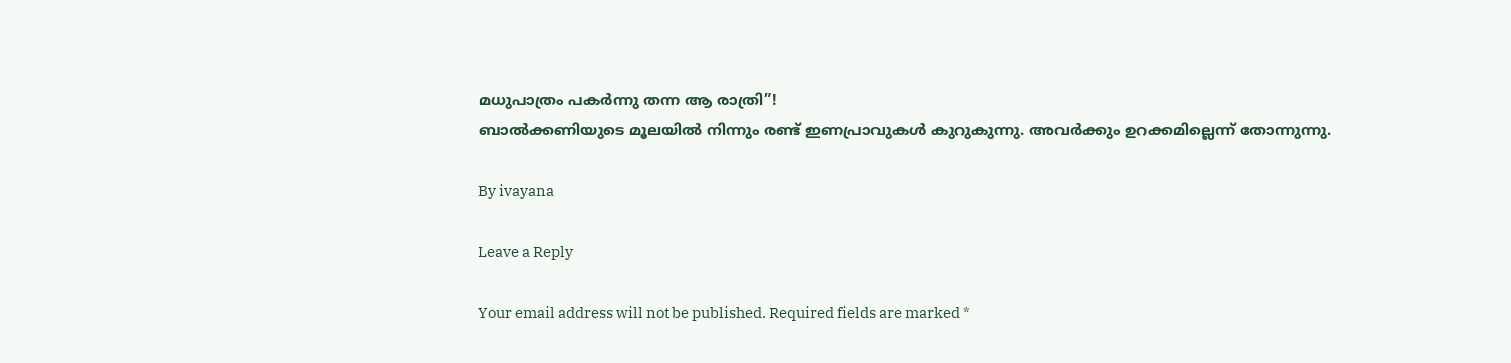മധുപാത്രം പകർന്നു തന്ന ആ രാത്രി”!
ബാൽക്കണിയുടെ മൂലയിൽ നിന്നും രണ്ട് ഇണപ്രാവുകൾ കുറുകുന്നു. അവർക്കും ഉറക്കമില്ലെന്ന് തോന്നുന്നു.

By ivayana

Leave a Reply

Your email address will not be published. Required fields are marked *